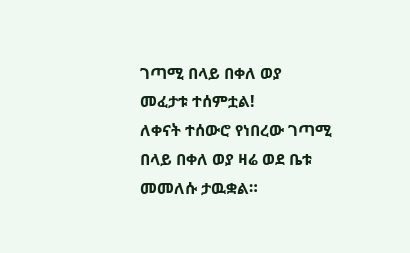ገጣሚ በላይ በቀለ ወያ መፈታቱ ተሰምቷል!
ለቀናት ተሰውሮ የነበረው ገጣሚ በላይ በቀለ ወያ ዛሬ ወደ ቤቱ መመለሱ ታዉቋል።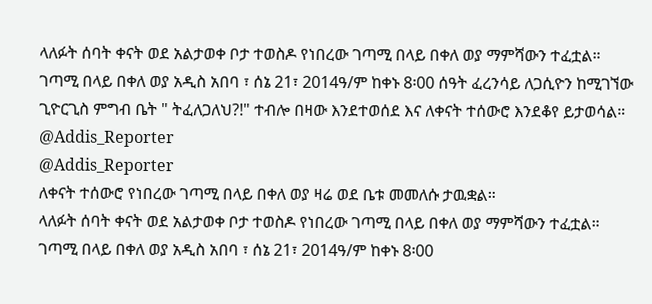ላለፉት ሰባት ቀናት ወደ አልታወቀ ቦታ ተወስዶ የነበረው ገጣሚ በላይ በቀለ ወያ ማምሻውን ተፈቷል። ገጣሚ በላይ በቀለ ወያ አዲስ አበባ ፣ ሰኔ 21፣ 2014ዓ/ም ከቀኑ 8፡00 ሰዓት ፈረንሳይ ለጋሲዮን ከሚገኘው ጊዮርጊስ ምግብ ቤት " ትፈለጋለህ?!" ተብሎ በዛው እንደተወሰደ እና ለቀናት ተሰውሮ እንደቆየ ይታወሳል።
@Addis_Reporter
@Addis_Reporter
ለቀናት ተሰውሮ የነበረው ገጣሚ በላይ በቀለ ወያ ዛሬ ወደ ቤቱ መመለሱ ታዉቋል።
ላለፉት ሰባት ቀናት ወደ አልታወቀ ቦታ ተወስዶ የነበረው ገጣሚ በላይ በቀለ ወያ ማምሻውን ተፈቷል። ገጣሚ በላይ በቀለ ወያ አዲስ አበባ ፣ ሰኔ 21፣ 2014ዓ/ም ከቀኑ 8፡00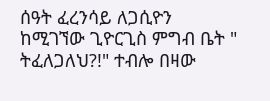ሰዓት ፈረንሳይ ለጋሲዮን ከሚገኘው ጊዮርጊስ ምግብ ቤት " ትፈለጋለህ?!" ተብሎ በዛው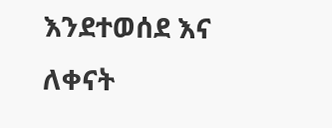እንደተወሰደ እና ለቀናት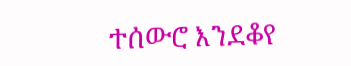ተሰውሮ እንደቆየ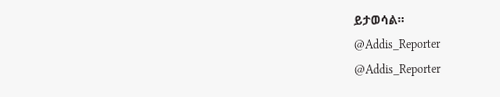ይታወሳል።
@Addis_Reporter
@Addis_Reporter